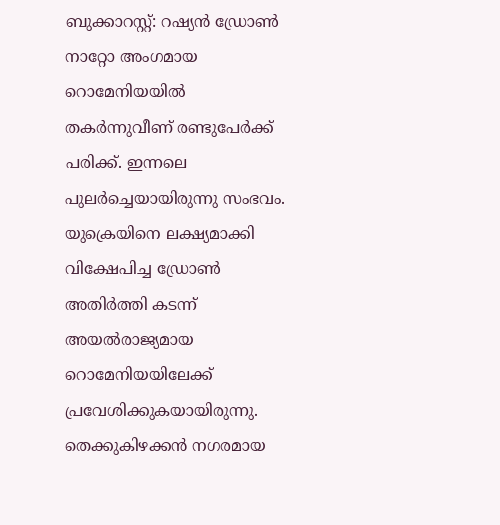ബുക്കാറസ്റ്റ്: റഷ്യൻ ഡ്രോൺ നാറ്റോ അംഗമായ റൊമേനിയയിൽ തകർന്നുവീണ് രണ്ടുപേർക്ക് പരിക്ക്. ഇന്നലെ പുലർച്ചെയായിരുന്നു സംഭവം. യുക്രെയിനെ ലക്ഷ്യമാക്കി വിക്ഷേപിച്ച ഡ്രോൺ അതിർത്തി കടന്ന് അയൽരാജ്യമായ റൊമേനിയയിലേക്ക് പ്രവേശിക്കുകയായിരുന്നു. തെക്കുകിഴക്കൻ നഗരമായ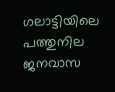ഗലാട്ടിയിലെ പത്തുനില ജനവാസ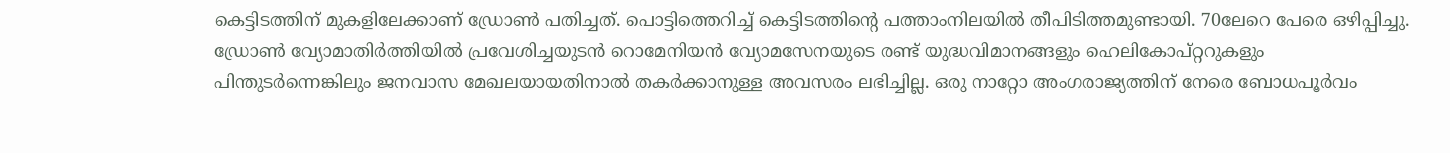കെട്ടിടത്തിന് മുകളിലേക്കാണ് ഡ്രോൺ പതിച്ചത്. പൊട്ടിത്തെറിച്ച് കെട്ടിടത്തിന്റെ പത്താംനിലയിൽ തീപിടിത്തമുണ്ടായി. 70ലേറെ പേരെ ഒഴിപ്പിച്ചു. ഡ്രോൺ വ്യോമാതിർത്തിയിൽ പ്രവേശിച്ചയുടൻ റൊമേനിയൻ വ്യോമസേനയുടെ രണ്ട് യുദ്ധവിമാനങ്ങളും ഹെലികോപ്റ്ററുകളും പിന്തുടർന്നെങ്കിലും ജനവാസ മേഖലയായതിനാൽ തകർക്കാനുള്ള അവസരം ലഭിച്ചില്ല. ഒരു നാറ്റോ അംഗരാജ്യത്തിന് നേരെ ബോധപൂർവം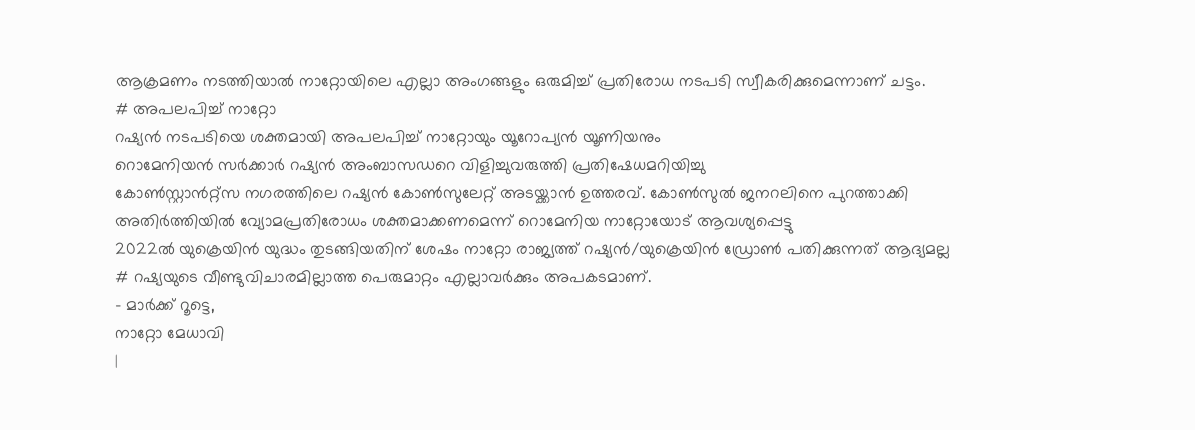ആക്രമണം നടത്തിയാൽ നാറ്റോയിലെ എല്ലാ അംഗങ്ങളും ഒരുമിച്ച് പ്രതിരോധ നടപടി സ്വീകരിക്കുമെന്നാണ് ചട്ടം.
# അപലപിച്ച് നാറ്റോ
റഷ്യൻ നടപടിയെ ശക്തമായി അപലപിച്ച് നാറ്റോയും യൂറോപ്യൻ യൂണിയനും
റൊമേനിയൻ സർക്കാർ റഷ്യൻ അംബാസഡറെ വിളിച്ചുവരുത്തി പ്രതിഷേധമറിയിച്ചു
കോൺസ്റ്റാൻറ്റ്സ നഗരത്തിലെ റഷ്യൻ കോൺസുലേറ്റ് അടയ്ക്കാൻ ഉത്തരവ്. കോൺസുൽ ജനറലിനെ പുറത്താക്കി
അതിർത്തിയിൽ വ്യോമപ്രതിരോധം ശക്തമാക്കണമെന്ന് റൊമേനിയ നാറ്റോയോട് ആവശ്യപ്പെട്ടു
2022ൽ യുക്രെയിൻ യുദ്ധം തുടങ്ങിയതിന് ശേഷം നാറ്റോ രാജ്യത്ത് റഷ്യൻ/യുക്രെയിൻ ഡ്രോൺ പതിക്കുന്നത് ആദ്യമല്ല
# റഷ്യയുടെ വീണ്ടുവിചാരമില്ലാത്ത പെരുമാറ്റം എല്ലാവർക്കും അപകടമാണ്.
- മാർക്ക് റൂട്ടെ,
നാറ്റോ മേധാവി
|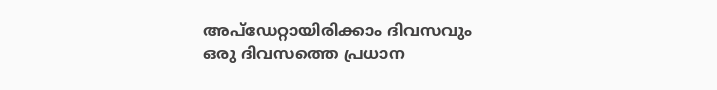അപ്ഡേറ്റായിരിക്കാം ദിവസവും
ഒരു ദിവസത്തെ പ്രധാന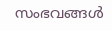സംഭവങ്ങൾ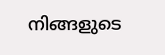നിങ്ങളുടെ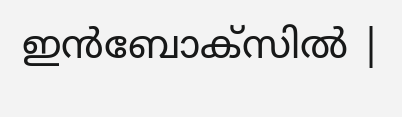ഇൻബോക്സിൽ |